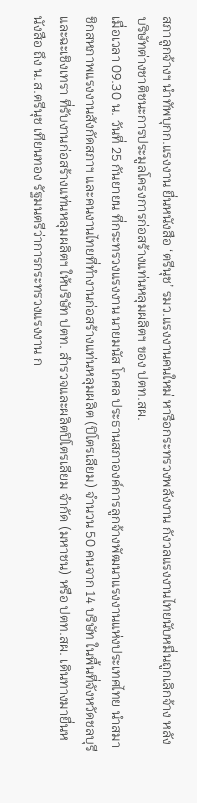สภาลูกจ้างฯ นำทัพบุกก.แรงงาน ยื่นหนังสือ ‘ตรีนุช’ รมว.แรงงานคนใหม่ หารือกระทรวงพลังงาน กังวลแรงงานไทยนับหมื่นถูกเลิกจ้าง หลังบริษัทต่างชาติชนะการประมูลโครงการก่อสร้างแท่นหลุมผลิตฯ ของ ปตท.สผ.
เมื่อเวลา 09.30 น. วันที่ 25 กันยายน ที่กระทรวงแรงงาน นายมนัส โกศล ประธานสภาองค์การลูกจ้างพัฒนาแรงงานแห่งประเทศไทย นำสมาชิกสหภาพแรงงานสังกัดสภาฯ และคนงานไทยที่ทำงานก่อสร้างแท่นหลุมผลิต (ปิโตรเลียม) จำนวน 50 คนจาก 14 บริษัท ในพื้นที่จังหวัดชลบุรี และฉะเชิงเทรา ที่รับงานก่อสร้างแท่นหลุมผลิตฯ ให้บริษัท ปตท. สำรวจและผลิตปิโตรเลียม จำกัด (มหาชน) หรือ ปตท.สผ. เดินทางมายื่นหนังสือ ถึง น.ส.ตรีนุช เทียนทอง รัฐมนตรีว่าการกระทรวงแรงงาน ก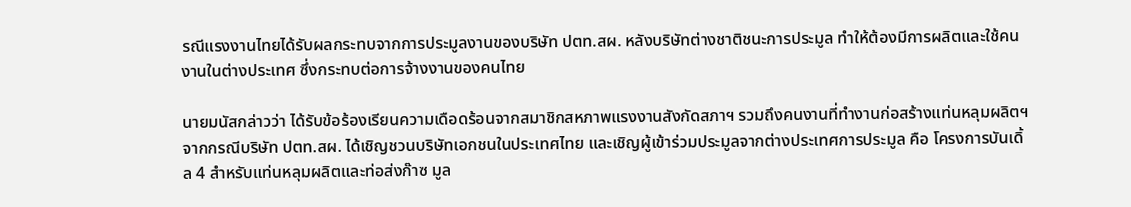รณีแรงงานไทยได้รับผลกระทบจากการประมูลงานของบริษัท ปตท.สผ. หลังบริษัทต่างชาติชนะการประมูล ทำให้ต้องมีการผลิตและใช้คนงานในต่างประเทศ ซึ่งกระทบต่อการจ้างงานของคนไทย

นายมนัสกล่าวว่า ได้รับข้อร้องเรียนความเดือดร้อนจากสมาชิกสหภาพแรงงานสังกัดสภาฯ รวมถึงคนงานที่ทำงานก่อสร้างแท่นหลุมผลิตฯ จากกรณีบริษัท ปตท.สผ. ได้เชิญชวนบริษัทเอกชนในประเทศไทย และเชิญผู้เข้าร่วมประมูลจากต่างประเทศการประมูล คือ โครงการบันเดิ้ล 4 สำหรับแท่นหลุมผลิตและท่อส่งก๊าซ มูล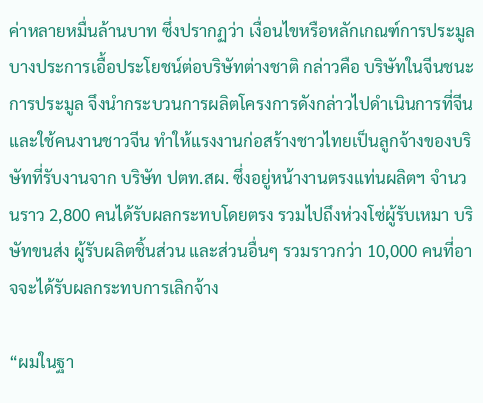ค่าหลายหมื่นล้านบาท ซึ่งปรากฏว่า เงื่อนไขหรือหลักเกณฑ์การประมูลบางประการเอื้อประโยชน์ต่อบริษัทต่างชาติ กล่าวคือ บริษัทในจีนชนะการประมูล จึงนำกระบวนการผลิตโครงการดังกล่าวไปดำเนินการที่จีนและใช้คนงานชาวจีน ทำให้แรงงานก่อสร้างชาวไทยเป็นลูกจ้างของบริษัทที่รับงานจาก บริษัท ปตท.สผ. ซึ่งอยู่หน้างานตรงแท่นผลิตฯ จำนวนราว 2,800 คนได้รับผลกระทบโดยตรง รวมไปถึงห่วงโซ่ผู้รับเหมา บริษัทขนส่ง ผู้รับผลิตชิ้นส่วน และส่วนอื่นๆ รวมราวกว่า 10,000 คนที่อาจจะได้รับผลกระทบการเลิกจ้าง

“ผมในฐา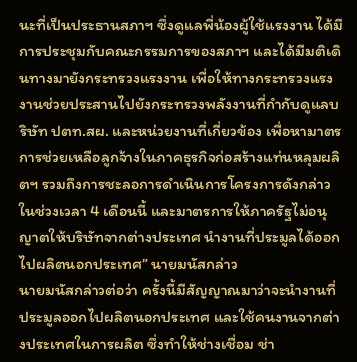นะที่เป็นประธานสภาฯ ซึ่งดูแลพี่น้องผู้ใช้แรงงาน ได้มีการประชุมกับคณะกรรมการของสภาฯ และได้มีมติเดินทางมายังกระทรวงแรงงาน เพื่อให้ทางกระทรวงแรงงานช่วยประสานไปยังกระทรวงพลังงานที่กำกับดูแลบริษัท ปตท.สผ. และหน่วยงานที่เกี่ยวข้อง เพื่อหามาตรการช่วยเหลือลูกจ้างในภาคธุรกิจก่อสร้างแท่นหลุมผลิตฯ รวมถึงการชะลอการดำเนินการโครงการดังกล่าว ในช่วงเวลา 4 เดือนนี้ และมาตรการให้ภาครัฐไม่อนุญาตให้บริษัทจากต่างประเทศ นำงานที่ประมูลได้ออกไปผลิตนอกประเทศ” นายมนัสกล่าว
นายมนัสกล่าวต่อว่า ครั้งนี้มีสัญญาณมาว่าจะนำงานที่ประมูลออกไปผลิตนอกประเทศ และใช้คนงานจากต่างประเทศในการผลิต ซึ่งทำให้ช่างเชื่อม ช่า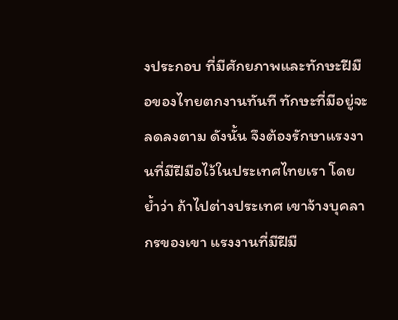งประกอบ ที่มีศักยภาพและทักษะฝีมือของไทยตกงานทันที ทักษะที่มีอยู่จะลดลงตาม ดังนั้น จึงต้องรักษาแรงงานที่มีฝีมือไว้ในประเทศไทยเรา โดยย้ำว่า ถ้าไปต่างประเทศ เขาจ้างบุคลากรของเขา แรงงานที่มีฝีมื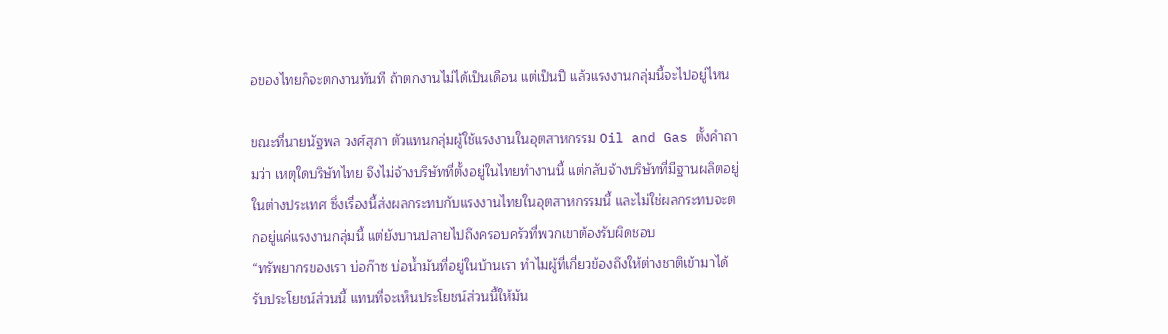อของไทยก็จะตกงานทันที ถ้าตกงานไม่ได้เป็นเดือน แต่เป็นปี แล้วแรงงานกลุ่มนี้จะไปอยู่ไหน

ขณะที่นายนัฐพล วงศ์สุภา ตัวแทนกลุ่มผู้ใช้แรงงานในอุตสาหกรรม Oil and Gas ตั้งคำถามว่า เหตุใดบริษัทไทย จึงไม่จ้างบริษัทที่ตั้งอยู่ในไทยทำงานนี้ แต่กลับจ้างบริษัทที่มีฐานผลิตอยู่ในต่างประเทศ ซึ่งเรื่องนี้ส่งผลกระทบกับแรงงานไทยในอุตสาหกรรมนี้ และไม่ใช่ผลกระทบจะตกอยู่แค่แรงงานกลุ่มนี้ แต่ยังบานปลายไปถึงครอบครัวที่พวกเขาต้องรับผิดชอบ
“ทรัพยากรของเรา บ่อก๊าซ บ่อน้ำมันที่อยู่ในบ้านเรา ทำไมผู้ที่เกี่ยวข้องถึงให้ต่างชาติเข้ามาได้รับประโยชน์ส่วนนี้ แทนที่จะเห็นประโยชน์ส่วนนี้ให้มัน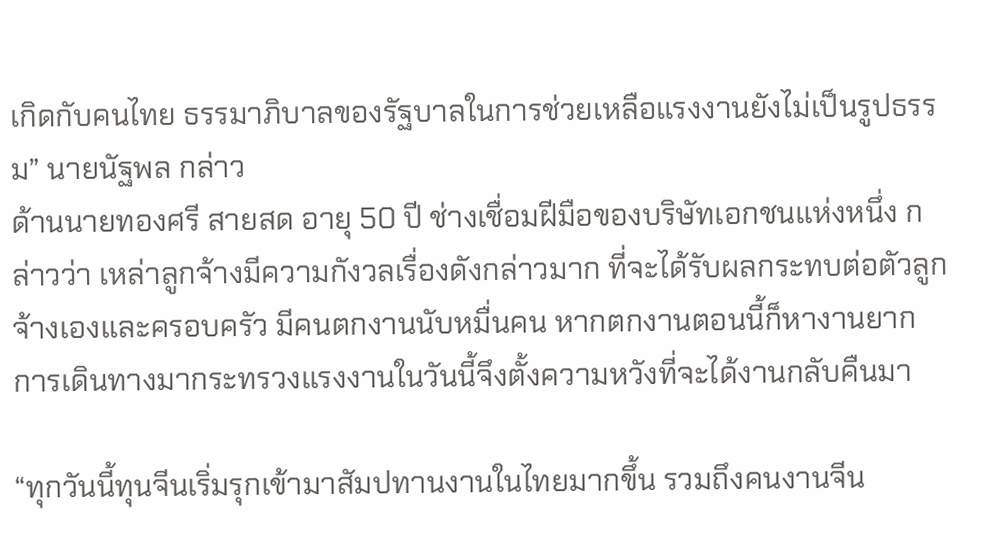เกิดกับคนไทย ธรรมาภิบาลของรัฐบาลในการช่วยเหลือแรงงานยังไม่เป็นรูปธรรม” นายนัฐพล กล่าว
ด้านนายทองศรี สายสด อายุ 50 ปี ช่างเชื่อมฝีมือของบริษัทเอกชนแห่งหนึ่ง กล่าวว่า เหล่าลูกจ้างมีความกังวลเรื่องดังกล่าวมาก ที่จะได้รับผลกระทบต่อตัวลูกจ้างเองและครอบครัว มีคนตกงานนับหมื่นคน หากตกงานตอนนี้ก็หางานยาก การเดินทางมากระทรวงแรงงานในวันนี้จึงตั้งความหวังที่จะได้งานกลับคืนมา

“ทุกวันนี้ทุนจีนเริ่มรุกเข้ามาสัมปทานงานในไทยมากขึ้น รวมถึงคนงานจีน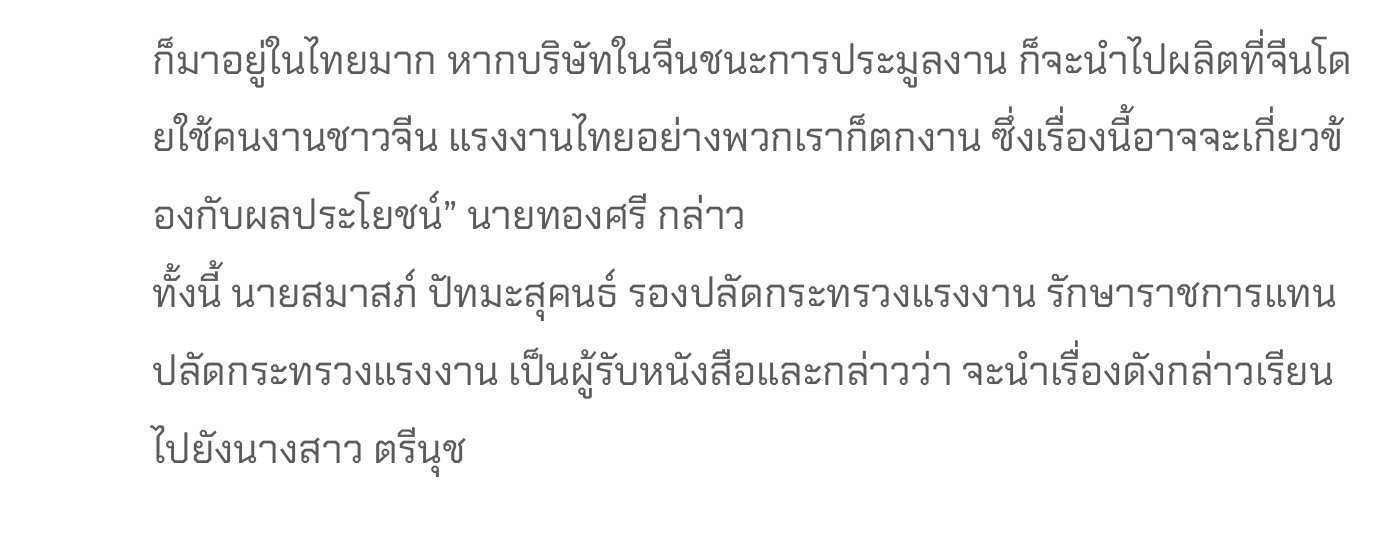ก็มาอยู่ในไทยมาก หากบริษัทในจีนชนะการประมูลงาน ก็จะนำไปผลิตที่จีนโดยใช้คนงานชาวจีน แรงงานไทยอย่างพวกเราก็ตกงาน ซึ่งเรื่องนี้อาจจะเกี่ยวข้องกับผลประโยชน์” นายทองศรี กล่าว
ทั้งนี้ นายสมาสภ์ ปัทมะสุคนธ์ รองปลัดกระทรวงแรงงาน รักษาราชการแทนปลัดกระทรวงแรงงาน เป็นผู้รับหนังสือและกล่าวว่า จะนำเรื่องดังกล่าวเรียนไปยังนางสาว ตรีนุช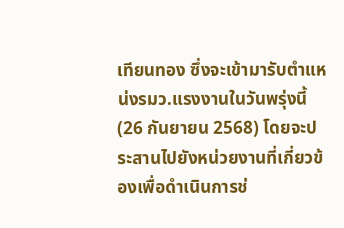เทียนทอง ซึ่งจะเข้ามารับตำแหน่งรมว.แรงงานในวันพรุ่งนี้ (26 กันยายน 2568) โดยจะประสานไปยังหน่วยงานที่เกี่ยวข้องเพื่อดำเนินการช่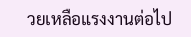วยเหลือแรงงานต่อไป